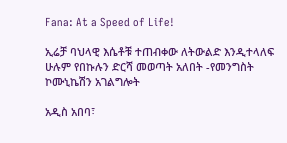Fana: At a Speed of Life!

ኢሬቻ ባህላዊ እሴቶቹ ተጠብቀው ለትውልድ እንዲተላለፍ ሁሉም የበኩሉን ድርሻ መወጣት አለበት -የመንግስት ኮሙኒኬሽን አገልግሎት

አዲስ አበባ፣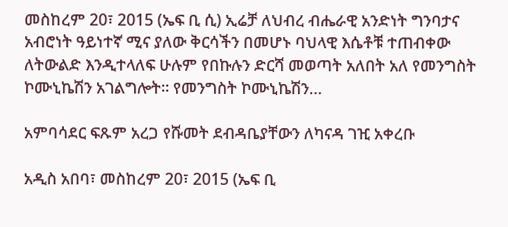መስከረም 20፣ 2015 (ኤፍ ቢ ሲ) ኢሬቻ ለህብረ ብሔራዊ አንድነት ግንባታና አብሮነት ዓይነተኛ ሚና ያለው ቅርሳችን በመሆኑ ባህላዊ እሴቶቹ ተጠብቀው ለትውልድ እንዲተላለፍ ሁሉም የበኩሉን ድርሻ መወጣት አለበት አለ የመንግስት ኮሙኒኬሽን አገልግሎት፡፡ የመንግስት ኮሙኒኬሽን…

አምባሳደር ፍጹም አረጋ የሹመት ደብዳቤያቸውን ለካናዳ ገዢ አቀረቡ

አዲስ አበባ፣ መስከረም 20፣ 2015 (ኤፍ ቢ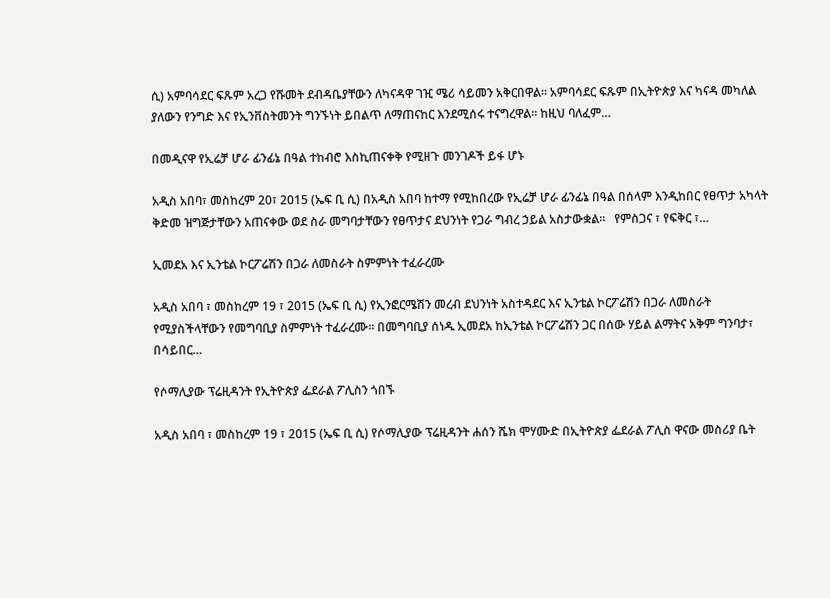ሲ) አምባሳደር ፍጹም አረጋ የሹመት ደብዳቤያቸውን ለካናዳዋ ገዢ ሜሪ ሳይመን አቅርበዋል፡፡ አምባሳደር ፍጹም በኢትዮጵያ እና ካናዳ መካለል ያለውን የንግድ እና የኢንቨስትመንት ግንኙነት ይበልጥ ለማጠናከር እንደሚሰሩ ተናግረዋል፡፡ ከዚህ ባለፈም…

በመዲናዋ የኢሬቻ ሆራ ፊንፊኔ በዓል ተከብሮ እስኪጠናቀቅ የሚዘጉ መንገዶች ይፋ ሆኑ

አዲስ አበባ፣ መስከረም 20፣ 2015 (ኤፍ ቢ ሲ) በአዲስ አበባ ከተማ የሚከበረው የኢሬቻ ሆራ ፊንፊኔ በዓል በሰላም እንዲከበር የፀጥታ አካላት ቅድመ ዝግጅታቸውን አጠናቀው ወደ ስራ መግባታቸውን የፀጥታና ደህንነት የጋራ ግብረ ኃይል አስታውቋል፡፡   የምስጋና ፣ የፍቅር ፣…

ኢመደአ እና ኢንቴል ኮርፖሬሽን በጋራ ለመስራት ስምምነት ተፈራረሙ

አዲስ አበባ ፣ መስከረም 19 ፣ 2015 (ኤፍ ቢ ሲ) የኢንፎርሜሽን መረብ ደህንነት አስተዳደር እና ኢንቴል ኮርፖሬሽን በጋራ ለመስራት የሚያስችላቸውን የመግባቢያ ስምምነት ተፈራረሙ፡፡ በመግባቢያ ሰነዱ ኢመደአ ከኢንቴል ኮርፖሬሽን ጋር በሰው ሃይል ልማትና አቅም ግንባታ፣ በሳይበር…

የሶማሊያው ፕሬዚዳንት የኢትዮጵያ ፌደራል ፖሊስን ጎበኙ

አዲስ አበባ ፣ መስከረም 19 ፣ 2015 (ኤፍ ቢ ሲ) የሶማሊያው ፕሬዚዳንት ሐሰን ሼክ ሞሃሙድ በኢትዮጵያ ፌደራል ፖሊስ ዋናው መስሪያ ቤት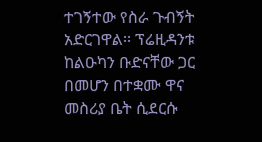ተገኝተው የስራ ጉብኝት አድርገዋል፡፡ ፕሬዚዳንቱ ከልዑካን ቡድናቸው ጋር በመሆን በተቋሙ ዋና መስሪያ ቤት ሲደርሱ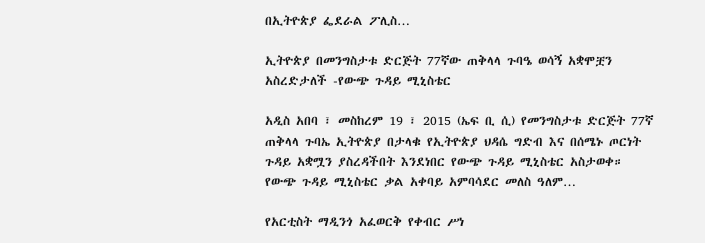በኢትዮጵያ ፌደራል ፖሊስ…

ኢትዮጵያ በመንግስታቱ ድርጅት 77ኛው ጠቅላላ ጉባዔ ወሳኝ አቋሞቿን አስረድታለች -የውጭ ጉዳይ ሚኒስቴር

አዲስ አበባ ፣ መስከረም 19 ፣ 2015 (ኤፍ ቢ ሲ) የመንግስታቱ ድርጅት 77ኛ ጠቅላላ ጉባኤ ኢትዮጵያ በታላቁ የኢትዮጵያ ህዳሴ ግድብ እና በሰሜኑ ጦርነት ጉዳይ አቋሟን ያስረዳችበት እንደነበር የውጭ ጉዳይ ሚኒስቴር አስታወቀ። የውጭ ጉዳይ ሚኒስቴር ቃል አቀባይ አምባሳደር መለስ ዓለም…

የአርቲስት ማዲንጎ አፈወርቅ የቀብር ሥነ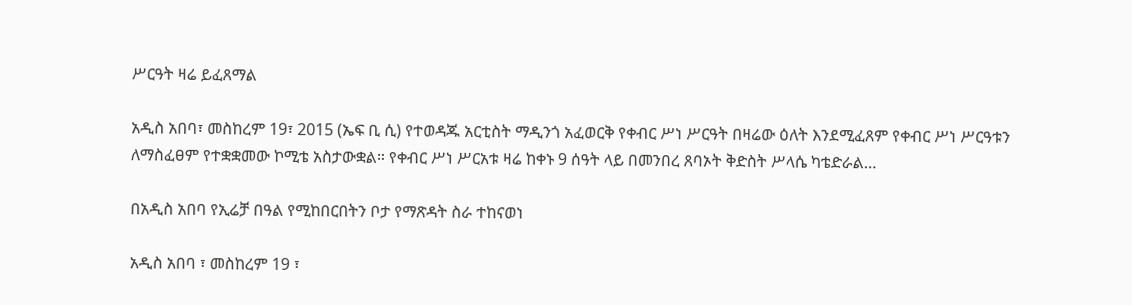ሥርዓት ዛሬ ይፈጸማል

አዲስ አበባ፣ መስከረም 19፣ 2015 (ኤፍ ቢ ሲ) የተወዳጁ አርቲስት ማዲንጎ አፈወርቅ የቀብር ሥነ ሥርዓት በዛሬው ዕለት እንደሚፈጸም የቀብር ሥነ ሥርዓቱን ለማስፈፀም የተቋቋመው ኮሚቴ አስታውቋል። የቀብር ሥነ ሥርአቱ ዛሬ ከቀኑ 9 ሰዓት ላይ በመንበረ ጸባኦት ቅድስት ሥላሴ ካቴድራል…

በአዲስ አበባ የኢሬቻ በዓል የሚከበርበትን ቦታ የማጽዳት ስራ ተከናወነ

አዲስ አበባ ፣ መስከረም 19 ፣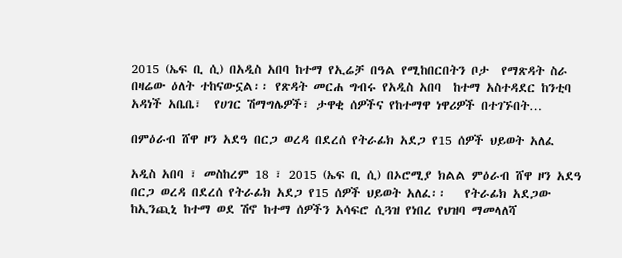2015 (ኤፍ ቢ ሲ) በአዲስ አበባ ከተማ የኢሬቻ በዓል የሚከበርበትን ቦታ  የማጽዳት ስራ በዛሬው ዕለት ተከናውኗል፡፡ የጽዳት መርሐ ግብሩ የአዲስ አበባ  ከተማ አስተዳደር ከንቲባ አዳነች አቤቤ፣  የሀገር ሽማግሌዎች፣ ታዋቂ ሰዎችና የከተማዋ ነዋሪዎች በተገኙበት…

በምዕራብ ሸዋ ዞን አደዓ በርጋ ወረዳ በደረሰ የትራፊክ አደጋ የ15 ሰዎች ህይወት አለፈ

አዲስ አበባ ፣ መስከረም 18 ፣ 2015 (ኤፍ ቢ ሲ) በኦሮሚያ ክልል ምዕራብ ሸዋ ዞን አደዓ በርጋ ወረዳ በደረሰ የትራፊክ አደጋ የ15 ሰዎች ህይወት አለፈ፡፡   የትራፊክ አደጋው ከኢንጪኒ ከተማ ወደ ሽኖ ከተማ ሰዎችን አሳፍሮ ሲጓዝ የነበረ የህዝባ ማመላለሻ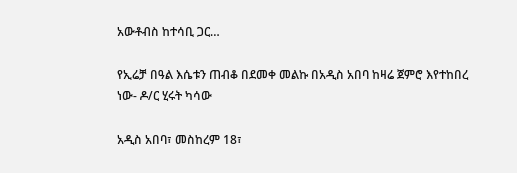አውቶብስ ከተሳቢ ጋር…

የኢሬቻ በዓል እሴቱን ጠብቆ በደመቀ መልኩ በአዲስ አበባ ከዛሬ ጀምሮ እየተከበረ ነው- ዶ/ር ሂሩት ካሳው

አዲስ አበባ፣ መስከረም 18፣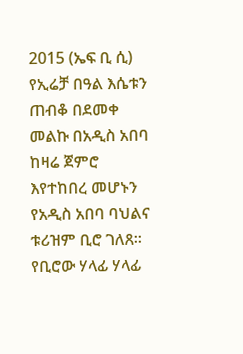2015 (ኤፍ ቢ ሲ) የኢሬቻ በዓል እሴቱን ጠብቆ በደመቀ መልኩ በአዲስ አበባ ከዛሬ ጀምሮ እየተከበረ መሆኑን የአዲስ አበባ ባህልና ቱሪዝም ቢሮ ገለጸ፡፡   የቢሮው ሃላፊ ሃላፊ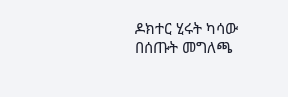ዶክተር ሂሩት ካሳው በሰጡት መግለጫ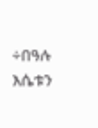÷በዓሉ እሴቱን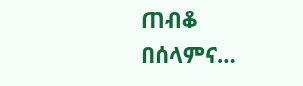ጠብቆ በሰላምና…